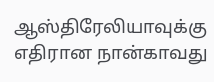ஆஸ்திரேலியாவுக்கு எதிரான நான்காவது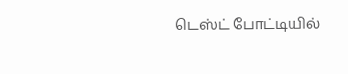டெஸ்ட் போட்டியில்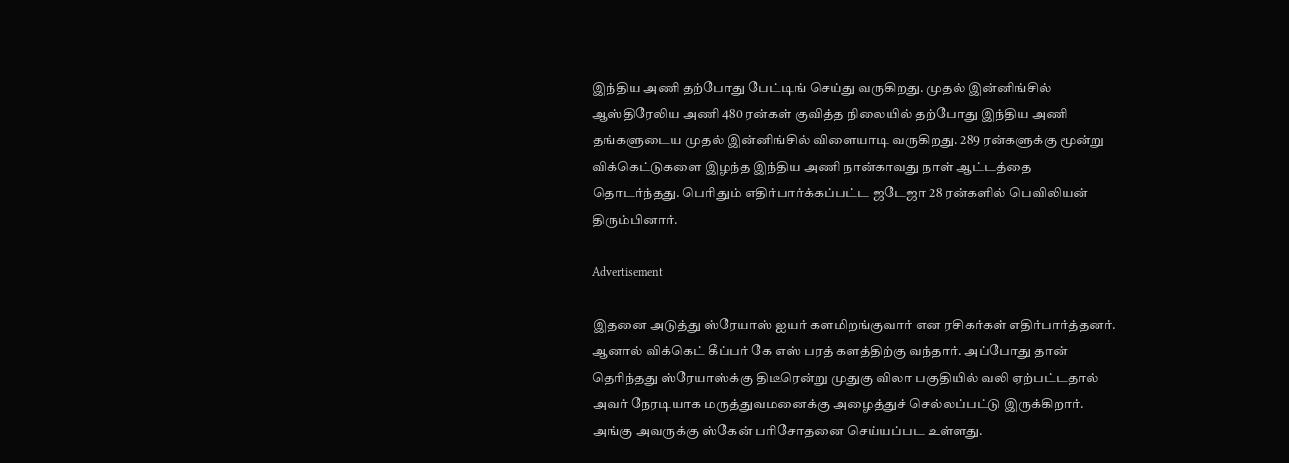இந்திய அணி தற்போது பேட்டிங் செய்து வருகிறது. முதல் இன்னிங்சில் ஆஸ்திரேலிய அணி 480 ரன்கள் குவித்த நிலையில் தற்போது இந்திய அணி தங்களுடைய முதல் இன்னிங்சில் விளையாடி வருகிறது. 289 ரன்களுக்கு மூன்று விக்கெட்டுகளை இழந்த இந்திய அணி நான்காவது நாள் ஆட்டத்தை தொடர்ந்தது. பெரிதும் எதிர்பார்க்கப்பட்ட ஜடேஜா 28 ரன்களில் பெவிலியன் திரும்பினார்.

Advertisement

இதனை அடுத்து ஸ்ரேயாஸ் ஐயர் களமிறங்குவார் என ரசிகர்கள் எதிர்பார்த்தனர். ஆனால் விக்கெட் கீப்பர் கே எஸ் பரத் களத்திற்கு வந்தார். அப்போது தான் தெரிந்தது ஸ்ரேயாஸ்க்கு திடீரென்று முதுகு விலா பகுதியில் வலி ஏற்பட்டதால் அவர் நேரடியாக மருத்துவமனைக்கு அழைத்துச் செல்லப்பட்டு இருக்கிறார். அங்கு அவருக்கு ஸ்கேன் பரிசோதனை செய்யப்பட உள்ளது.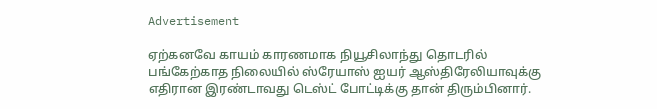Advertisement

ஏற்கனவே காயம் காரணமாக நியூசிலாந்து தொடரில் பங்கேற்காத நிலையில் ஸ்ரேயாஸ் ஐயர் ஆஸ்திரேலியாவுக்கு எதிரான இரண்டாவது டெஸ்ட் போட்டிக்கு தான் திரும்பினார்.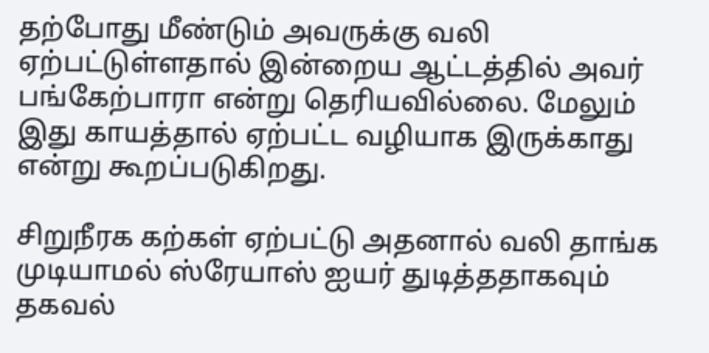தற்போது மீண்டும் அவருக்கு வலி ஏற்பட்டுள்ளதால் இன்றைய ஆட்டத்தில் அவர் பங்கேற்பாரா என்று தெரியவில்லை. மேலும் இது காயத்தால் ஏற்பட்ட வழியாக இருக்காது என்று கூறப்படுகிறது.

சிறுநீரக கற்கள் ஏற்பட்டு அதனால் வலி தாங்க முடியாமல் ஸ்ரேயாஸ் ஐயர் துடித்ததாகவும் தகவல்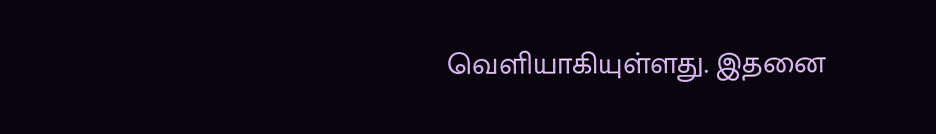வெளியாகியுள்ளது. இதனை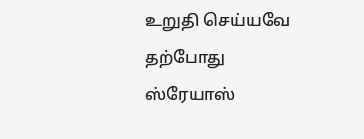உறுதி செய்யவே தற்போது ஸ்ரேயாஸ்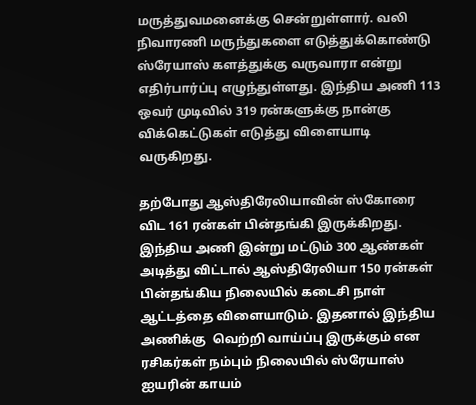மருத்துவமனைக்கு சென்றுள்ளார். வலி நிவாரணி மருந்துகளை எடுத்துக்கொண்டு ஸ்ரேயாஸ் களத்துக்கு வருவாரா என்று எதிர்பார்ப்பு எழுந்துள்ளது. இந்திய அணி 113 ஒவர் முடிவில் 319 ரன்களுக்கு நான்கு விக்கெட்டுகள் எடுத்து விளையாடி வருகிறது.

தற்போது ஆஸ்திரேலியாவின் ஸ்கோரை விட 161 ரன்கள் பின்தங்கி இருக்கிறது. இந்திய அணி இன்று மட்டும் 300 ஆண்கள் அடித்து விட்டால் ஆஸ்திரேலியா 150 ரன்கள் பின்தங்கிய நிலையில் கடைசி நாள் ஆட்டத்தை விளையாடும். இதனால் இந்திய அணிக்கு  வெற்றி வாய்ப்பு இருக்கும் என ரசிகர்கள் நம்பும் நிலையில் ஸ்ரேயாஸ் ஐயரின் காயம்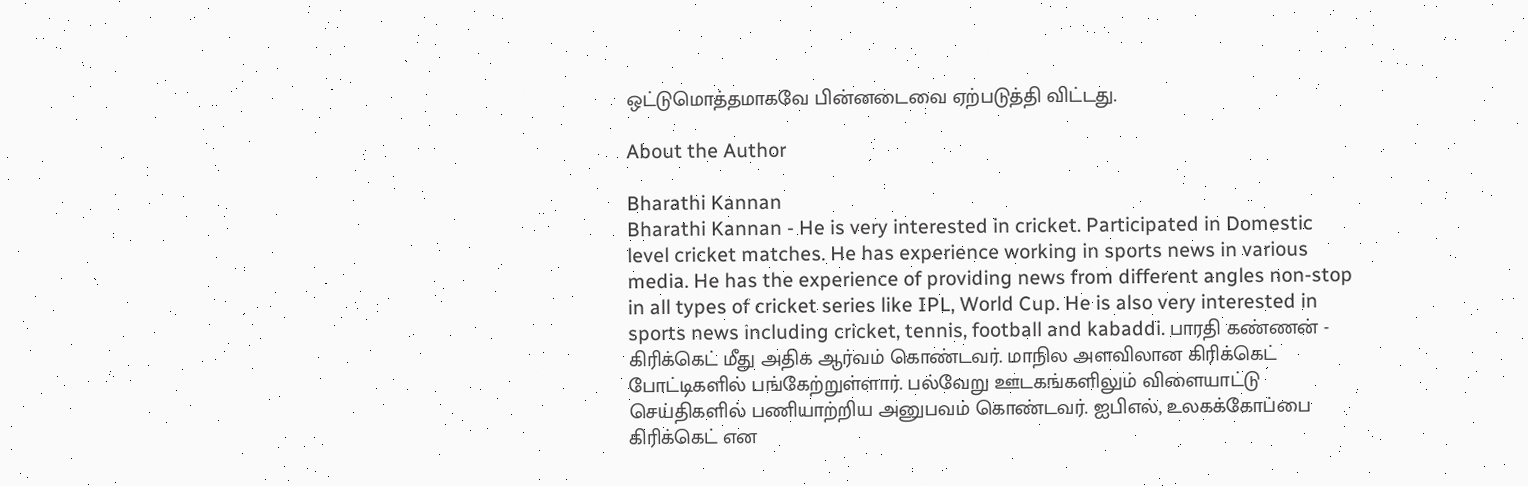ஒட்டுமொத்தமாகவே பின்னடைவை ஏற்படுத்தி விட்டது.

About the Author

Bharathi Kannan
Bharathi Kannan - He is very interested in cricket. Participated in Domestic level cricket matches. He has experience working in sports news in various media. He has the experience of providing news from different angles non-stop in all types of cricket series like IPL, World Cup. He is also very interested in sports news including cricket, tennis, football and kabaddi. பாரதி கண்ணன் - கிரிக்கெட் மீது அதிக ஆர்வம் கொண்டவர். மாநில அளவிலான கிரிக்கெட் போட்டிகளில் பங்கேற்றுள்ளார். பல்வேறு ஊடகங்களிலும் விளையாட்டு செய்திகளில் பணியாற்றிய அனுபவம் கொண்டவர். ஐபிஎல், உலகக்கோப்பை கிரிக்கெட் என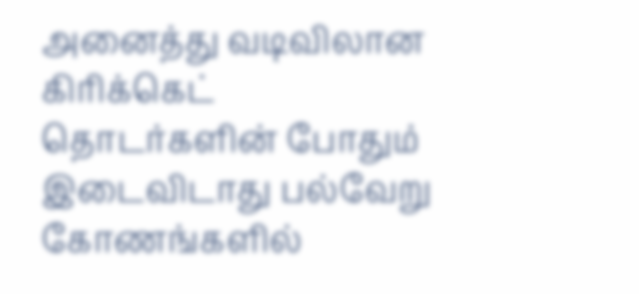அனைத்து வடிவிலான கிரிக்கெட் தொடர்களின் போதும் இடைவிடாது பல்வேறு கோணங்களில்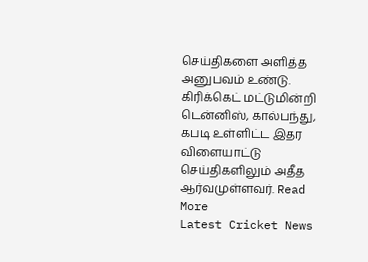செய்திகளை அளித்த அனுபவம் உண்டு. கிரிக்கெட் மட்டுமின்றி டென்னிஸ், கால்பந்து, கபடி உள்ளிட்ட இதர விளையாட்டு செய்திகளிலும் அதீத ஆர்வமுள்ளவர். Read More
Latest Cricket News